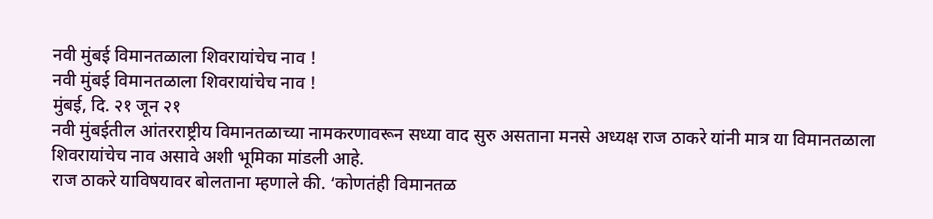नवी मुंबई विमानतळाला शिवरायांचेच नाव !
नवी मुंबई विमानतळाला शिवरायांचेच नाव !
मुंबई, दि. २१ जून २१
नवी मुंबईतील आंतरराष्ट्रीय विमानतळाच्या नामकरणावरून सध्या वाद सुरु असताना मनसे अध्यक्ष राज ठाकरे यांनी मात्र या विमानतळाला शिवरायांचेच नाव असावे अशी भूमिका मांडली आहे.
राज ठाकरे याविषयावर बोलताना म्हणाले की. ‘कोणतंही विमानतळ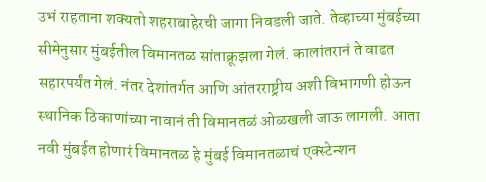उभं राहताना शक्यतो शहराबाहेरची जागा निवडली जाते. तेव्हाच्या मुंबईच्या सीमेनुसार मुंबईतील विमानतळ सांताक्रूझला गेलं. कालांतरानं ते वाढत सहारपर्यंत गेलं. नंतर देशांतर्गत आणि आंतरराष्ट्रीय अशी विभागणी होऊन स्थानिक ठिकाणांच्या नावानं ती विमानतळं ओळखली जाऊ लागली. आता नवी मुंबईत होणारं विमानतळ हे मुंबई विमानतळाचं एक्स्टेन्शन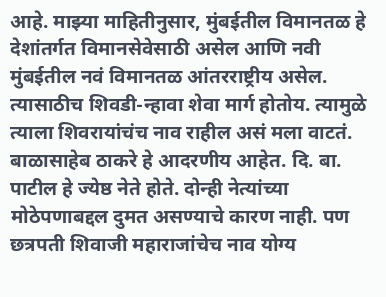आहे. माझ्या माहितीनुसार, मुंबईतील विमानतळ हे देशांतर्गत विमानसेवेसाठी असेल आणि नवी मुंबईतील नवं विमानतळ आंतरराष्ट्रीय असेल. त्यासाठीच शिवडी-न्हावा शेवा मार्ग होतोय. त्यामुळे त्याला शिवरायांचंच नाव राहील असं मला वाटतं.
बाळासाहेब ठाकरे हे आदरणीय आहेत. दि. बा. पाटील हे ज्येष्ठ नेते होते. दोन्ही नेत्यांच्या मोठेपणाबद्दल दुमत असण्याचे कारण नाही. पण छत्रपती शिवाजी महाराजांचेच नाव योग्य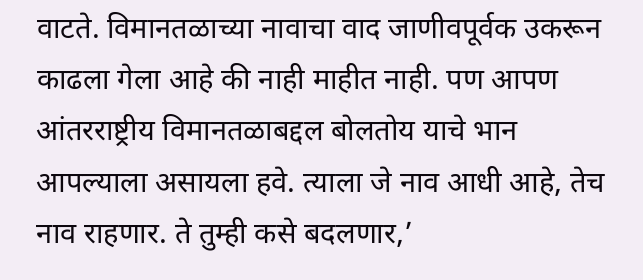वाटते. विमानतळाच्या नावाचा वाद जाणीवपूर्वक उकरून काढला गेला आहे की नाही माहीत नाही. पण आपण आंतरराष्ट्रीय विमानतळाबद्दल बोलतोय याचे भान आपल्याला असायला हवे. त्याला जे नाव आधी आहे, तेच नाव राहणार. ते तुम्ही कसे बदलणार,’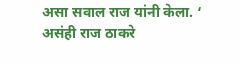असा सवाल राज यांनी केला. ‘ असंही राज ठाकरे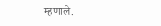म्हणाले.